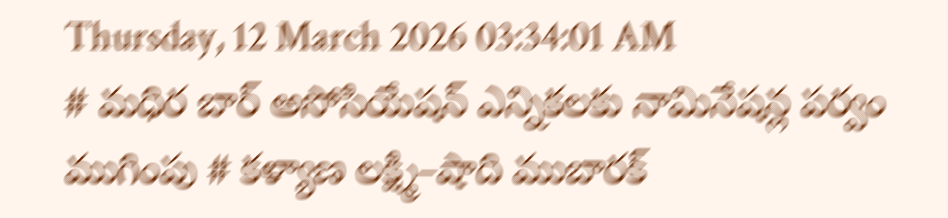Thursday, 12 March 2026 03:34:01 AM
# మధిర బార్ అసోసియేషన్ ఎన్నికలకు నామినేషన్ల పర్వం ముగింపు # కళ్యాణ లక్ష్మి–షాది ముబారక్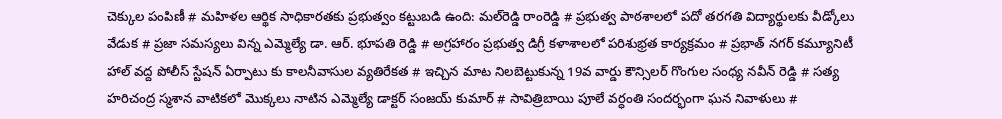చెక్కుల పంపిణీ # మహిళల ఆర్థిక సాధికారతకు ప్రభుత్వం కట్టుబడి ఉంది: మల్‌రెడ్డి రాంరెడ్డి # ప్రభుత్వ పాఠశాలలో పదో తరగతి విద్యార్థులకు వీడ్కోలు వేడుక # ప్రజా సమస్యలు విన్న ఎమ్మెల్యే డా. ఆర్. భూపతి రెడ్డి # అగ్రహారం ప్రభుత్వ డిగ్రీ కళాశాలలో పరిశుభ్రత కార్యక్రమం # ప్రభాత్ నగర్ కమ్యూనిటీ హాల్ వద్ద పోలీస్ స్టేషన్ ఏర్పాటు కు కాలనీవాసుల వ్యతిరేకత # ఇచ్చిన మాట నిలబెట్టుకున్న 19వ వార్డు కౌన్సిలర్ గొంగుల సంధ్య నవీన్ రెడ్డి # సత్య హరిచంద్ర స్మశాన వాటికలో మొక్కలు నాటిన ఎమ్మెల్యే డాక్టర్ సంజయ్ కుమార్ # సావిత్రిబాయి పూలే వర్ధంతి సందర్భంగా ఘన నివాళులు #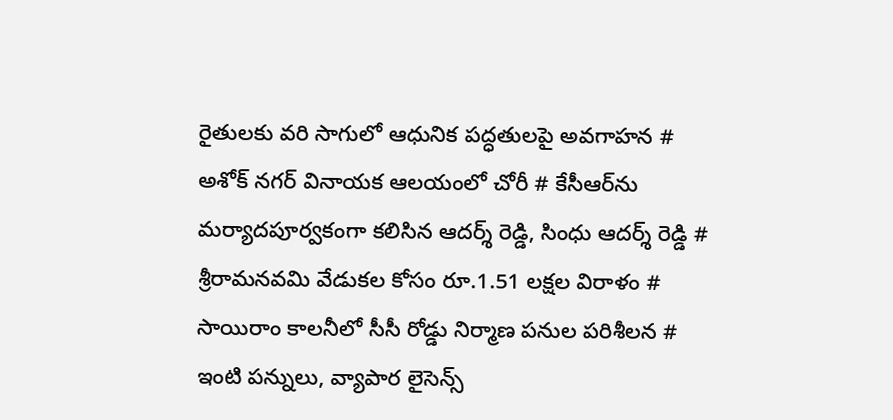రైతులకు వరి సాగులో ఆధునిక పద్ధతులపై అవగాహన # అశోక్ నగర్ వినాయక ఆలయంలో చోరీ # కేసీఆర్‌ను మర్యాదపూర్వకంగా కలిసిన ఆదర్శ్ రెడ్డి, సింధు ఆదర్శ్ రెడ్డి # శ్రీరామనవమి వేడుకల కోసం రూ.1.51 లక్షల విరాళం # సాయిరాం కాలనీలో సీసీ రోడ్డు నిర్మాణ పనుల పరిశీలన # ఇంటి పన్నులు, వ్యాపార లైసెన్స్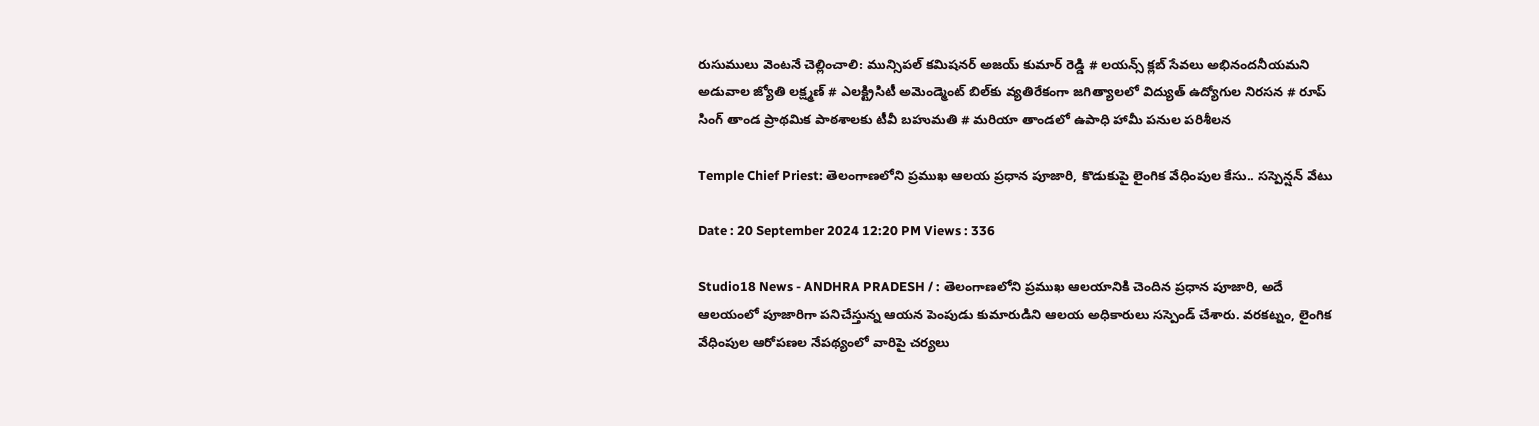రుసుములు వెంటనే చెల్లించాలి: మున్సిపల్ కమిషనర్ అజయ్ కుమార్ రెడ్డి # లయన్స్ క్లబ్ సేవలు అభినందనీయమని అడువాల జ్యోతి లక్ష్మణ్ # ఎలక్ట్రిసిటీ అమెండ్మెంట్ బిల్‌కు వ్యతిరేకంగా జగిత్యాలలో విద్యుత్ ఉద్యోగుల నిరసన # రూప్ సింగ్ తాండ ప్రాథమిక పాఠశాలకు టీవీ బహుమతి # మరియా తాండలో ఉపాధి హామీ పనుల పరిశీలన

Temple Chief Priest: తెలంగాణలోని ప్రముఖ ఆలయ ప్రధాన పూజారి, కొడుకుపై లైంగిక వేధింపుల కేసు.. సస్పెన్షన్ వేటు

Date : 20 September 2024 12:20 PM Views : 336

Studio18 News - ANDHRA PRADESH / : తెలంగాణలోని ప్రముఖ ఆలయానికి చెందిన ప్రధాన పూజారి, అదే ఆలయంలో పూజారిగా పనిచేస్తున్న ఆయన పెంపుడు కుమారుడిని ఆలయ అధికారులు సస్పెండ్ చేశారు. వరకట్నం, లైంగిక వేధింపుల ఆరోపణల నేపథ్యంలో వారిపై చర్యలు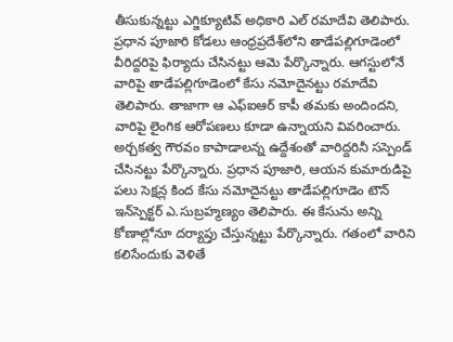తీసుకున్నట్టు ఎగ్జిక్యూటివ్ అధికారి ఎల్ రమాదేవి తెలిపారు. ప్రధాన పూజారి కోడలు ఆంధ్రప్రదేశ్‌లోని తాడేపల్లిగూడెంలో వీరిద్దరిపై ఫిర్యాదు చేసినట్టు ఆమె పేర్కొన్నారు. ఆగస్టులోనే వారిపై తాడేపల్లిగూడెంలో కేసు నమోదైనట్టు రమాదేవి తెలిపారు. తాజాగా ఆ ఎఫ్ఐఆర్ కాపీ తమకు అందిందని, వారిపై లైంగిక ఆరోపణలు కూడా ఉన్నాయని వివరించారు. అర్చకత్వ గౌరవం కాపాడాలన్న ఉద్దేశంతో వారిద్దరినీ సస్పెండ్ చేసినట్టు పేర్కొన్నారు. ప్రధాన పూజారి, ఆయన కుమారుడిపై పలు సెక్షన్ల కింద కేసు నమోదైనట్టు తాడేపల్లిగూడెం టౌన్ ఇన్‌స్పెక్టర్ ఎ.సుబ్రహ్మణ్యం తెలిపారు. ఈ కేసును అన్ని కోణాల్లోనూ దర్యాప్తు చేస్తున్నట్టు పేర్కొన్నారు. గతంలో వారిని కలిసేందుకు వెళితే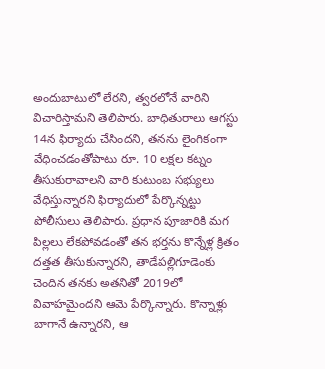అందుబాటులో లేరని, త్వరలోనే వారిని విచారిస్తామని తెలిపారు. బాధితురాలు ఆగస్టు 14న ఫిర్యాదు చేసిందని, తనను లైంగికంగా వేధించడంతోపాటు రూ. 10 లక్షల కట్నం తీసుకురావాలని వారి కుటుంబ సభ్యులు వేధిస్తున్నారని ఫిర్యాదులో పేర్కొన్నట్టు పోలీసులు తెలిపారు. ప్రధాన పూజారికి మగ పిల్లలు లేకపోవడంతో తన భర్తను కొన్నేళ్ల క్రితం దత్తత తీసుకున్నారని, తాడేపల్లిగూడెంకు చెందిన తనకు అతనితో 2019లో వివాహమైందని ఆమె పేర్కొన్నారు. కొన్నాళ్లు బాగానే ఉన్నారని, ఆ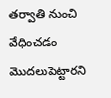తర్వాతి నుంచి వేధించడం మొదలుపెట్టారని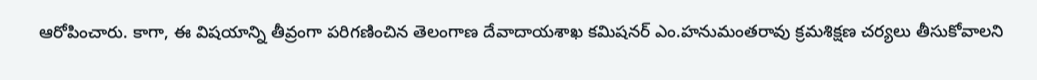ఆరోపించారు. కాగా, ఈ విషయాన్ని తీవ్రంగా పరిగణించిన తెలంగాణ దేవాదాయశాఖ కమిషనర్ ఎం.హనుమంతరావు క్రమశిక్షణ చర్యలు తీసుకోవాలని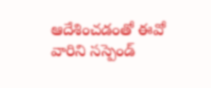ఆదేశించడంతో ఈవో వారిని సస్పెండ్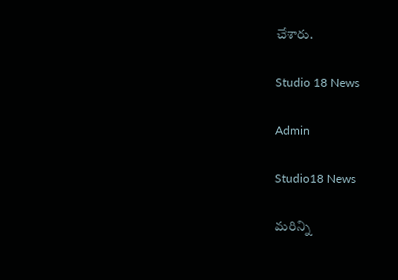చేశారు.

Studio 18 News

Admin

Studio18 News

మరిన్ని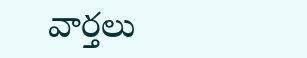వార్తలు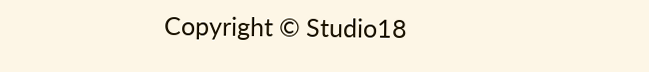Copyright © Studio18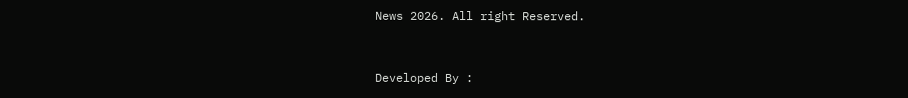News 2026. All right Reserved.



Developed By :